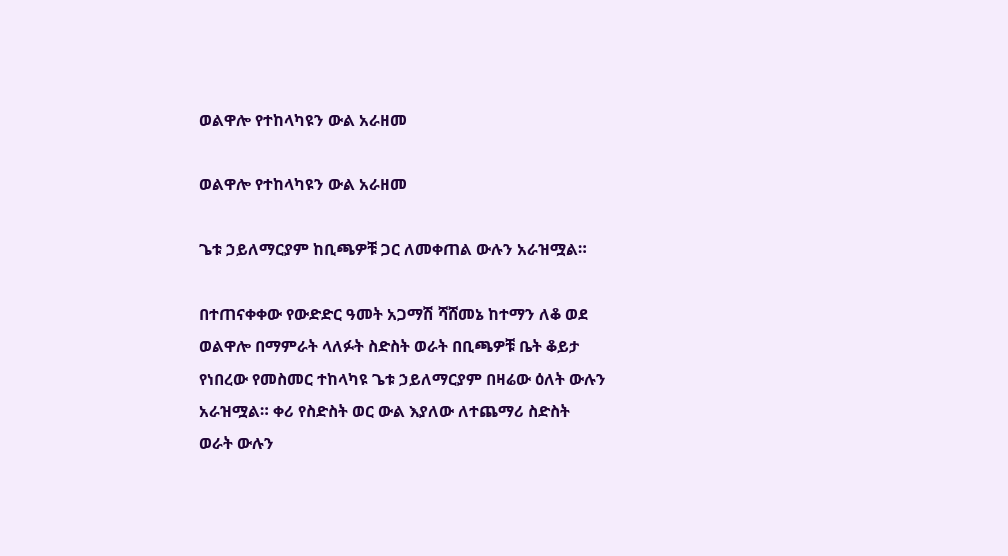ወልዋሎ የተከላካዩን ውል አራዘመ

ወልዋሎ የተከላካዩን ውል አራዘመ

ጌቱ ኃይለማርያም ከቢጫዎቹ ጋር ለመቀጠል ውሉን አራዝሟል።

በተጠናቀቀው የውድድር ዓመት አጋማሽ ሻሸመኔ ከተማን ለቆ ወደ ወልዋሎ በማምራት ላለፉት ስድስት ወራት በቢጫዎቹ ቤት ቆይታ የነበረው የመስመር ተከላካዩ ጌቱ ኃይለማርያም በዛሬው ዕለት ውሉን አራዝሟል። ቀሪ የስድስት ወር ውል እያለው ለተጨማሪ ስድስት ወራት ውሉን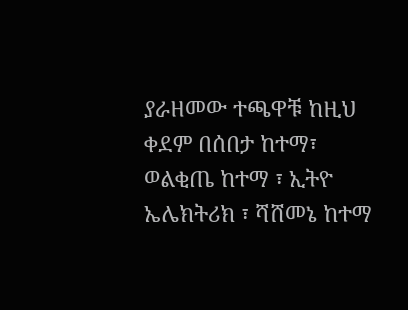ያራዘመው ተጫዋቹ ከዚህ ቀደም በሰበታ ከተማ፣ ወልቂጤ ከተማ ፣ ኢትዮ ኤሌክትሪክ ፣ ሻሸመኔ ከተማ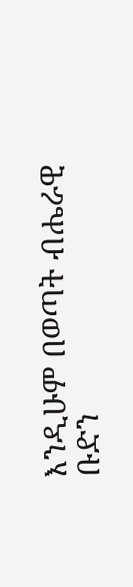እንዲሁም በወጣት ብሔራዊ ቡድን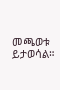መጫወቱ ይታወሳል።